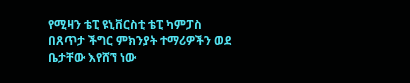የሚዛን ቴፒ ዩኒቨርስቲ ቴፒ ካምፓስ በጸጥታ ችግር ምክንያት ተማሪዎችን ወደ ቤታቸው እየሸኘ ነው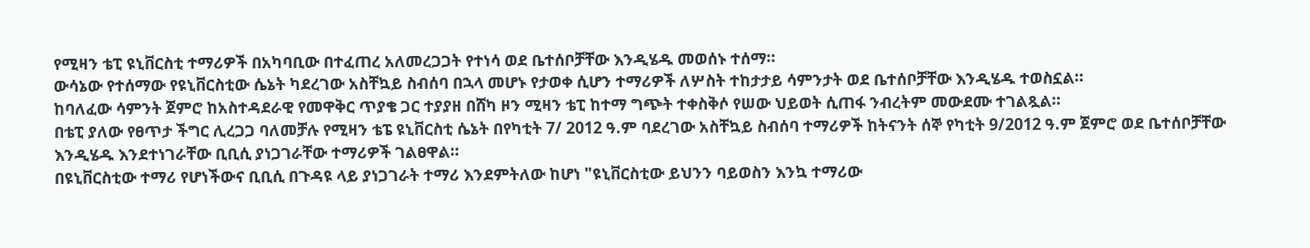የሚዛን ቴፒ ዩኒቨርስቲ ተማሪዎች በአካባቢው በተፈጠረ አለመረጋጋት የተነሳ ወደ ቤተሰቦቻቸው እንዲሄዱ መወሰኑ ተሰማ።
ውሳኔው የተሰማው የዩኒቨርስቲው ሴኔት ካደረገው አስቸኳይ ስብሰባ በኋላ መሆኑ የታወቀ ሲሆን ተማሪዎች ለሦስት ተከታታይ ሳምንታት ወደ ቤተሰቦቻቸው እንዲሄዱ ተወስኗል።
ከባለፈው ሳምንት ጀምሮ ከአስተዳደራዊ የመዋቅር ጥያቄ ጋር ተያያዘ በሸካ ዞን ሚዛን ቴፒ ከተማ ግጭት ተቀስቅሶ የሠው ህይወት ሲጠፋ ንብረትም መውደሙ ተገልጿል።
በቴፒ ያለው የፀጥታ ችግር ሊረጋጋ ባለመቻሉ የሚዛን ቴፔ ዩኒቨርስቲ ሴኔት በየካቲት 7/ 2012 ዓ.ም ባደረገው አስቸኳይ ስብሰባ ተማሪዎች ከትናንት ሰኞ የካቲት 9/2012 ዓ.ም ጀምሮ ወደ ቤተሰቦቻቸው እንዲሄዱ እንደተነገራቸው ቢቢሲ ያነጋገራቸው ተማሪዎች ገልፀዋል።
በዩኒቨርስቲው ተማሪ የሆነችውና ቢቢሲ በጉዳዩ ላይ ያነጋገራት ተማሪ እንደምትለው ከሆነ "ዩኒቨርስቲው ይህንን ባይወስን እንኳ ተማሪው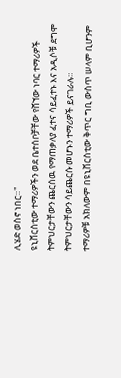ሊሄድ ወስኖ ነበር።"
ዩኒቨርስቲው ተማሪዎችን ወደ ቤተሰቦቻቸው የሸኘው ነባር ተማሪዎች ትምህርታቸውን ጨርሰዉ የማጠቃለያ ፈተና ሳይፈተኑ እና አዲሶቹ ደግሞ ትምህርታቸውን ሳይጨርሱ መሆኑን ተማሪዎች ይናገራሉ።
ተማሪዎቹ አክለውም በዩኒቨርስቲው ቅጥር ግቢ ውስጥ ሠላም ቢሆንም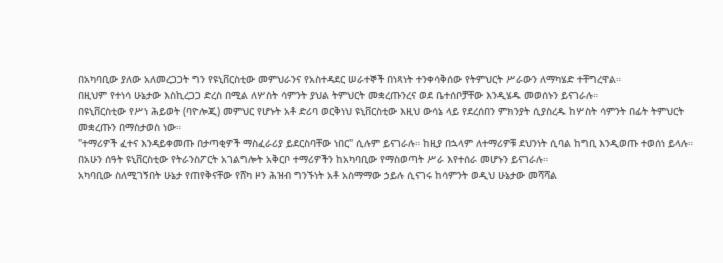በአካባቢው ያለው አለመረጋጋት ግን የዩኒቨርስቲው መምህራንና የአስተዳደር ሠራተኞች በነጻነት ተንቀሳቅሰው የትምህርት ሥራውን ለማካሄድ ተቸግረዋል።
በዚህም የተነሳ ሁኔታው እስኪረጋጋ ድረስ በሚል ለሦስት ሳምንት ያህል ትምህርት መቋረጡንረና ወደ ቤተሰቦቻቸው እንዲሄዱ መወሰኑን ይናገራሉ።
በዩኒቨርስቲው የሥነ ሕይወት (ባዮሎጂ) መምህር የሆኑት አቶ ድሪባ ወርቅነህ ዩኒቨርስቲው እዚህ ውሳኔ ላይ የደረሰበን ምክንያት ሲያስረዱ ከሦስት ሳምንት በፊት ትምህርት መቋረጡን በማስታወስ ነው።
"ተማሪዎች ፈተና እንዳይቀመጡ በታጣቂዎች ማስፈራሪያ ይደርስባቸው ነበር" ሲሉም ይናገራሉ። ከዚያ በኋላም ለተማሪዎቹ ደህንነት ሲባል ከግቢ እንዲወጡ ተወሰነ ይላሉ።
በአሁን ሰዓት ዩኒቨርስቲው የትራንስፖርት አገልግሎት አቅርቦ ተማሪዎችን ከአካባቢው የማስወጣት ሥራ እየተሰራ መሆኑን ይናገራሉ።
አካባቢው ስለሚገኝበት ሁኔታ የጠየቅናቸው የሸካ ዞን ሕዝብ ግንኙነት አቶ አስማማው ኃይሉ ሲናገሩ ከሳምንት ወዲህ ሁኔታው መሻሻል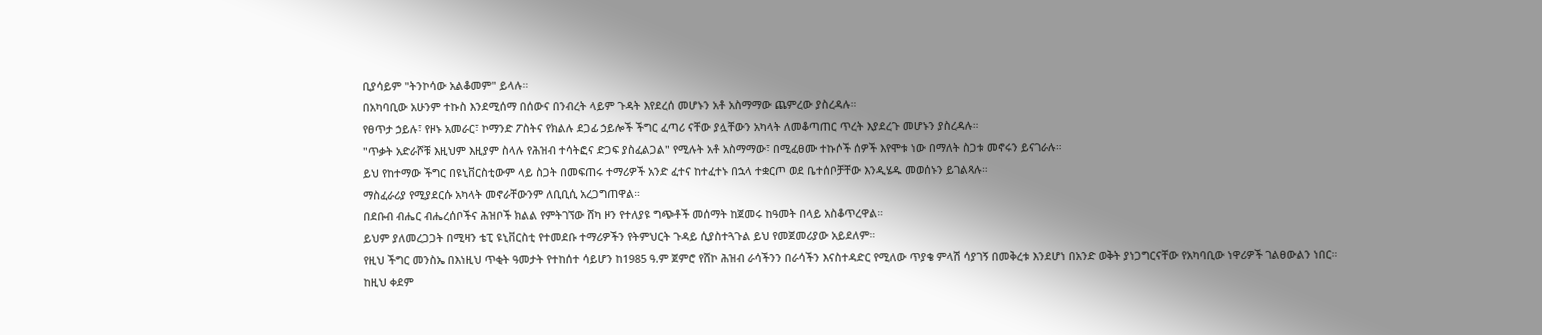ቢያሳይም "ትንኮሳው አልቆመም" ይላሉ።
በአካባቢው አሁንም ተኩስ እንደሚሰማ በሰውና በንብረት ላይም ጉዳት እየደረሰ መሆኑን አቶ አስማማው ጨምረው ያስረዳሉ።
የፀጥታ ኃይሉ፣ የዞኑ አመራር፣ ኮማንድ ፖስትና የክልሉ ደጋፊ ኃይሎች ችግር ፈጣሪ ናቸው ያሏቸውን አካላት ለመቆጣጠር ጥረት እያደረጉ መሆኑን ያስረዳሉ።
"ጥቃት አድራሾቹ እዚህም እዚያም ስላሉ የሕዝብ ተሳትፎና ድጋፍ ያስፈልጋል" የሚሉት አቶ አስማማው፣ በሚፈፀሙ ተኩሶች ሰዎች እየሞቱ ነው በማለት ስጋቱ መኖሩን ይናገራሉ።
ይህ የከተማው ችግር በዩኒቨርስቲውም ላይ ስጋት በመፍጠሩ ተማሪዎች አንድ ፈተና ከተፈተኑ በኋላ ተቋርጦ ወደ ቤተሰቦቻቸው እንዲሄዱ መወሰኑን ይገልጻሉ።
ማስፈራሪያ የሚያደርሱ አካላት መኖራቸውንም ለቢቢሲ አረጋግጠዋል።
በደቡብ ብሔር ብሔረሰቦችና ሕዝቦች ክልል የምትገኘው ሸካ ዞን የተለያዩ ግጭቶች መሰማት ከጀመሩ ከዓመት በላይ አስቆጥረዋል።
ይህም ያለመረጋጋት በሚዛን ቴፒ ዩኒቨርስቲ የተመደቡ ተማሪዎችን የትምህርት ጉዳይ ሲያስተጓጉል ይህ የመጀመሪያው አይደለም።
የዚህ ችግር መንስኤ በእነዚህ ጥቂት ዓመታት የተከሰተ ሳይሆን ከ1985 ዓ.ም ጀምሮ የሸኮ ሕዝብ ራሳችንን በራሳችን እናስተዳድር የሚለው ጥያቄ ምላሽ ሳያገኝ በመቅረቱ እንደሆነ በአንድ ወቅት ያነጋግርናቸው የአካባቢው ነዋሪዎች ገልፀውልን ነበር።
ከዚህ ቀደም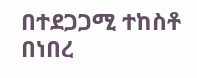በተደጋጋሚ ተከስቶ በነበረ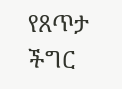የጸጥታ ችግር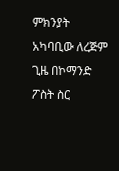ምክንያት አካባቢው ለረጅም ጊዜ በኮማንድ ፖስት ስር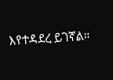እየተዳደረ ይገኛል።